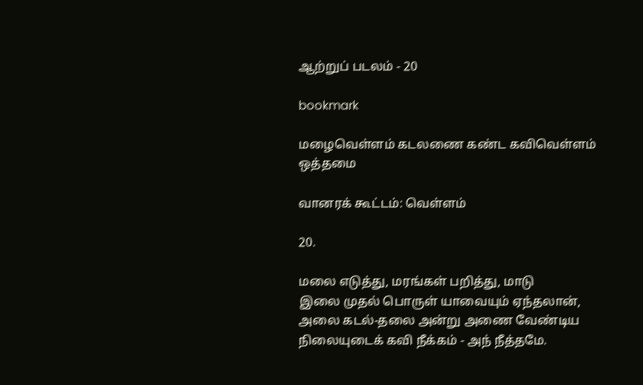ஆற்றுப் படலம் - 20

bookmark

மழைவெள்ளம் கடலணை கண்ட கவிவெள்ளம் ஒத்தமை

வானரக் கூட்டம்: வெள்ளம்

20.

மலை எடுத்து, மரங்கள் பறித்து, மாடு
இலை முதல் பொருள் யாவையும் ஏந்தலான்,
அலை கடல்-தலை அன்று அணை வேண்டிய
நிலையுடைக் கவி நீக்கம் - அந் நீத்தமே.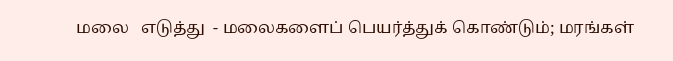மலை   எடுத்து  - மலைகளைப் பெயர்த்துக் கொண்டும்; மரங்கள்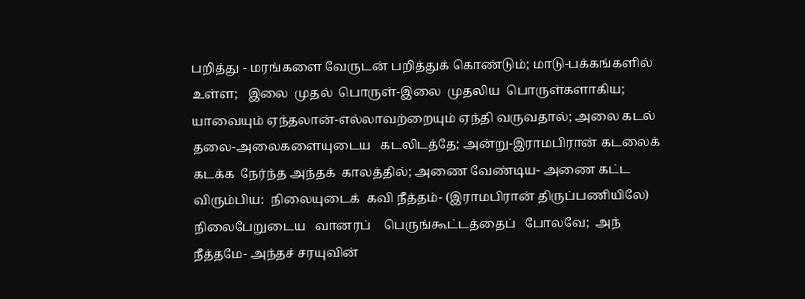பறித்து - மரங்களை வேருடன் பறித்துக் கொண்டும்; மாடு-பக்கங்களில்
உள்ள;   இலை  முதல்  பொருள்-இலை  முதலிய  பொருள்களாகிய;
யாவையும் ஏந்தலான்-எல்லாவற்றையும் ஏந்தி வருவதால்; அலை கடல்
தலை-அலைகளையுடைய   கடலிடத்தே; அன்று-இராமபிரான் கடலைக்
கடக்க  நேர்ந்த அந்தக்  காலத்தில்; அணை வேண்டிய- அணை கட்ட
விரும்பிய:  நிலையுடைக்  கவி நீத்தம்- (இராமபிரான் திருப்பணியிலே)
நிலைபேறுடைய   வானரப்    பெருங்கூட்டத்தைப்   போலவே;  அந்
நீத்தமே- அந்தச் சரயுவின்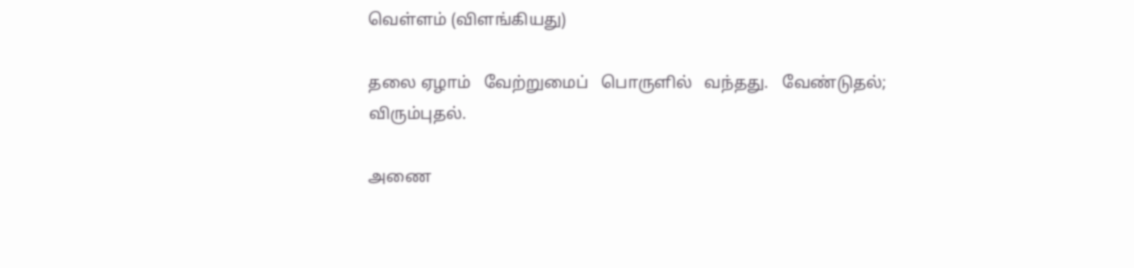வெள்ளம் (விளங்கியது)

தலை ஏழாம்   வேற்றுமைப்   பொருளில்   வந்தது.   வேண்டுதல்;
விரும்புதல்.

அணை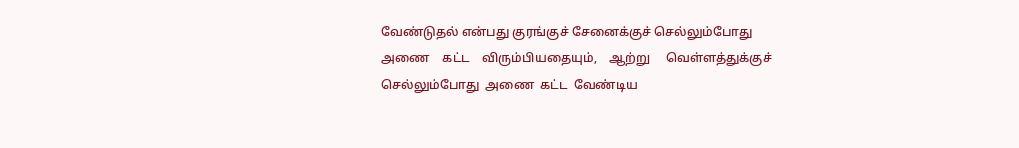வேண்டுதல் என்பது குரங்குச் சேனைக்குச் செல்லும்போது
அணை    கட்ட    விரும்பியதையும்,    ஆற்று     வெள்ளத்துக்குச்
செல்லும்போது  அணை  கட்ட  வேண்டிய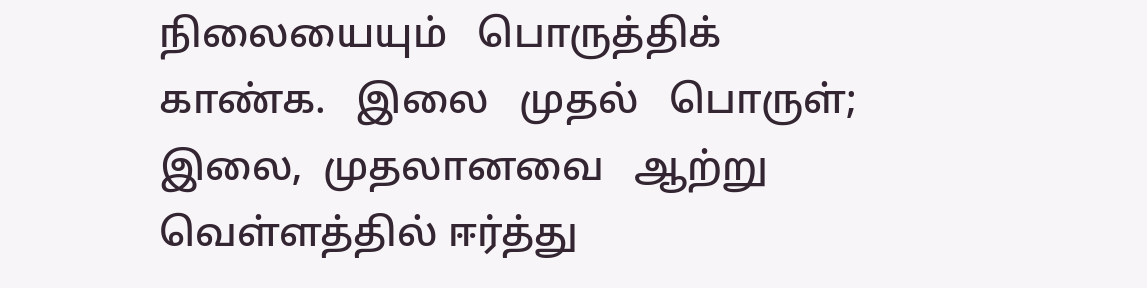நிலையையும்   பொருத்திக்
காண்க.   இலை   முதல்   பொருள்;  இலை,  முதலானவை   ஆற்று
வெள்ளத்தில் ஈர்த்து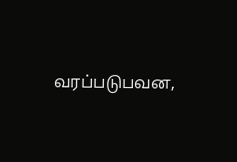வரப்படுபவன,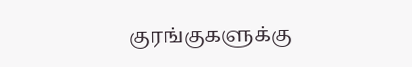குரங்குகளுக்கு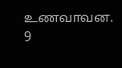உணவாவன.     9